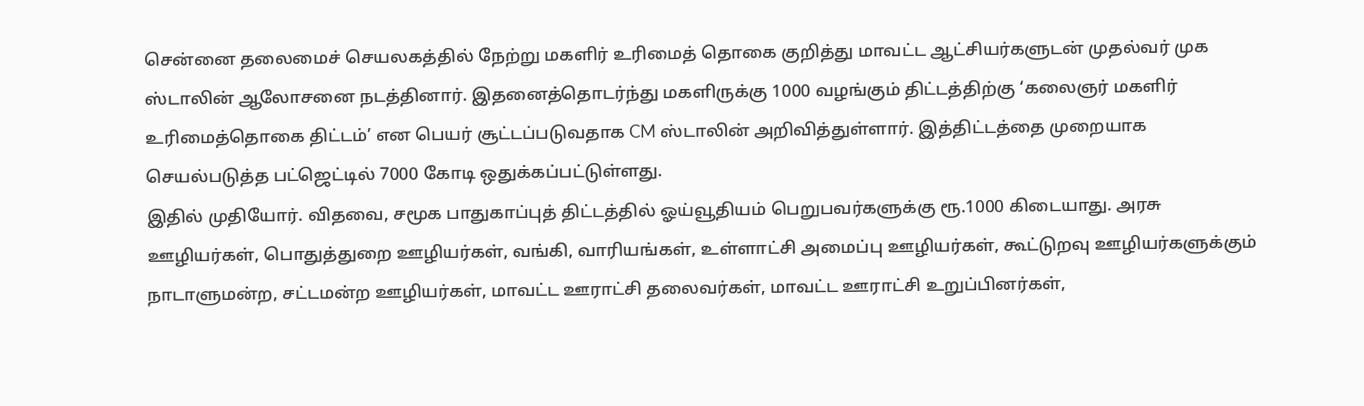சென்னை தலைமைச் செயலகத்தில் நேற்று மகளிர் உரிமைத் தொகை குறித்து மாவட்ட ஆட்சியர்களுடன் முதல்வர் முக ஸ்டாலின் ஆலோசனை நடத்தினார். இதனைத்தொடர்ந்து மகளிருக்கு 1000 வழங்கும் திட்டத்திற்கு ‘கலைஞர் மகளிர் உரிமைத்தொகை திட்டம்’ என பெயர் சூட்டப்படுவதாக CM ஸ்டாலின் அறிவித்துள்ளார். இத்திட்டத்தை முறையாக செயல்படுத்த பட்ஜெட்டில் 7000 கோடி ஒதுக்கப்பட்டுள்ளது.
இதில் முதியோர். விதவை, சமூக பாதுகாப்புத் திட்டத்தில் ஓய்வூதியம் பெறுபவர்களுக்கு ரூ.1000 கிடையாது. அரசு ஊழியர்கள், பொதுத்துறை ஊழியர்கள், வங்கி, வாரியங்கள், உள்ளாட்சி அமைப்பு ஊழியர்கள், கூட்டுறவு ஊழியர்களுக்கும் நாடாளுமன்ற, சட்டமன்ற ஊழியர்கள், மாவட்ட ஊராட்சி தலைவர்கள், மாவட்ட ஊராட்சி உறுப்பினர்கள்,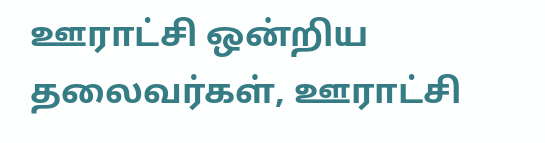ஊராட்சி ஒன்றிய தலைவர்கள், ஊராட்சி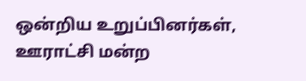ஒன்றிய உறுப்பினர்கள், ஊராட்சி மன்ற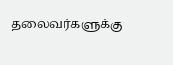தலைவர்களுக்கு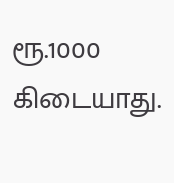ரூ.1000 கிடையாது.